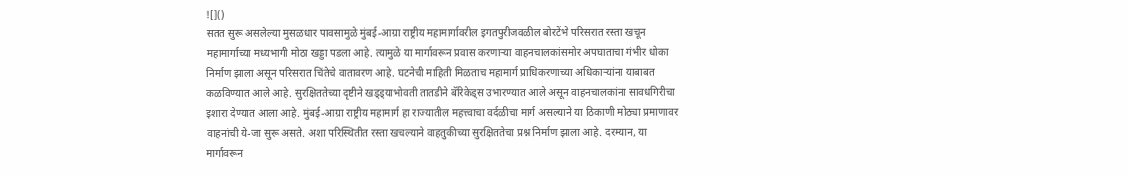![]()
सतत सुरू असलेल्या मुसळधार पावसामुळे मुंबई-आग्रा राष्ट्रीय महामार्गावरील इगतपुरीजवळील बोरटेंभे परिसरात रस्ता खचून महामार्गाच्या मध्यभागी मोठा खड्डा पडला आहे. त्यामुळे या मार्गावरून प्रवास करणाऱ्या वाहनचालकांसमोर अपघाताचा गंभीर धोका निर्माण झाला असून परिसरात चिंतेचे वातावरण आहे. घटनेची माहिती मिळताच महामार्ग प्राधिकरणाच्या अधिकाऱ्यांना याबाबत कळविण्यात आले आहे. सुरक्षिततेच्या दृष्टीने खड्ड्याभोवती तातडीने बॅरिकेड्स उभारण्यात आले असून वाहनचालकांना सावधगिरीचा इशारा देण्यात आला आहे. मुंबई-आग्रा राष्ट्रीय महामार्ग हा राज्यातील महत्त्वाचा वर्दळीचा मार्ग असल्याने या ठिकाणी मोठ्या प्रमाणावर वाहनांची ये-जा सुरू असते. अशा परिस्थितीत रस्ता खचल्याने वाहतुकीच्या सुरक्षिततेचा प्रश्न निर्माण झाला आहे. दरम्यान, या मार्गावरून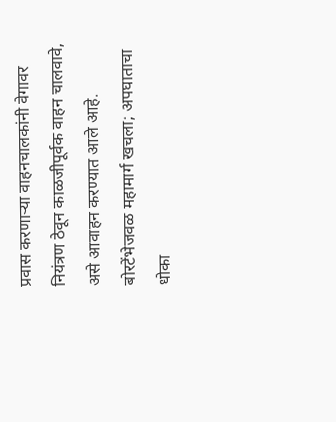प्रवास करणाऱ्या वाहनचालकांनी वेगावर नियंत्रण ठेवून काळजीपूर्वक वाहन चालवावे, असे आवाहन करण्यात आले आहे.
बोरटेंभेजवळ महामार्ग खचला; अपघाताचा धोका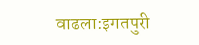वाढला:इगतपुरी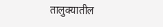तालुक्यातील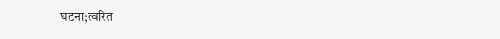घटना;त्वरित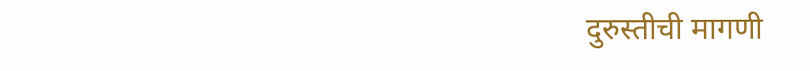दुरुस्तीची मागणी